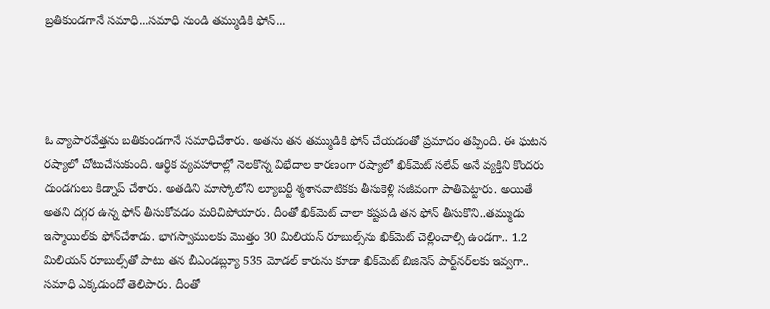బ్రతికుండగానే సమాధి...సమాధి నుండి తమ్ముడికి ఫోన్...




ఓ వ్యాపారవేత్తను బతికుండగానే సమాధిచేశారు. అతను తన తమ్ముడికి ఫోన్ చేయడంతో ప్రమాదం తప్పింది. ఈ ఘటన రష్యాలో చోటుచేసుకుంది. ఆర్థిక వ్యవహారాల్లో నెలకొన్న విభేదాల కారణంగా రష్యాలో ఖిక్‌మెట్‌ సలేవ్ అనే వ్యక్తిని కొందరు దుండగులు కిడ్నాప్‌ చేశారు. అతడిని మాస్కోలోని ల్యూబర్టీ శ్మశానవాటికకు తీసుకెళ్లి సజీవంగా పాతిపెట్టారు. అయితే అతని దగ్గర ఉన్న ఫోన్ తీసుకోవడం మరిచిపోయారు. దీంతో ఖిక్‌మెట్‌ చాలా కష్టపడి తన ఫోన్ తీసుకొని..తమ్ముడు ఇస్మాయిల్‌కు ఫోన్‌చేశాడు. భాగస్వాములకు మొత్తం 30 మిలియన్‌ రూబుల్స్‌ను ఖిక్‌మెట్‌ చెల్లించాల్సి ఉండగా.. 1.2 మిలియన్‌ రూబుల్స్‌తో పాటు తన బీఎండబ్ల్యూ 535 మోడల్‌ కారును కూడా ఖిక్‌మెట్‌ బిజినెస్‌ పార్ట్‌నర్‌లకు ఇవ్వగా.. సమాధి ఎక్కడుందో తెలిపారు. దీంతో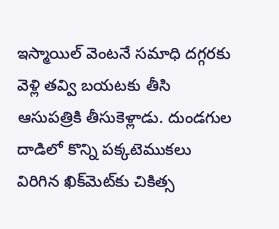ఇస్మాయిల్‌ వెంటనే సమాధి దగ్గరకు వెళ్లి తవ్వి బయటకు తీసి ఆసుపత్రికి తీసుకెళ్లాడు. దుండగుల దాడిలో కొన్ని పక్కటెముకలు విరిగిన ఖిక్‌మెట్‌కు చికిత్స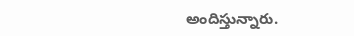అందిస్తున్నారు.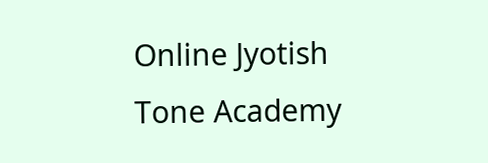Online Jyotish
Tone Academy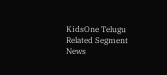KidsOne Telugu
Related Segment News